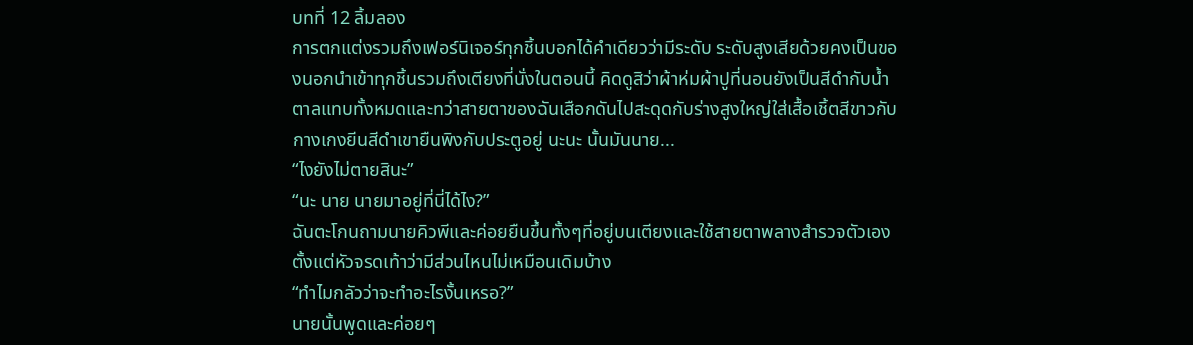บทที่ 12 ลิ้มลอง
การตกแต่งรวมถึงเฟอร์นิเจอร์ทุกชิ้นบอกได้คำเดียวว่ามีระดับ ระดับสูงเสียด้วยคงเป็นของนอกนำเข้าทุกชิ้นรวมถึงเตียงที่นั่งในตอนนี้ คิดดูสิว่าผ้าห่มผ้าปูที่นอนยังเป็นสีดำกับน้ำตาลแทบทั้งหมดและทว่าสายตาของฉันเสือกดันไปสะดุดกับร่างสูงใหญ่ใส่เสื้อเชิ้ตสีขาวกับกางเกงยีนสีดำเขายืนพิงกับประตูอยู่ นะนะ นั้นมันนาย...
“ไงยังไม่ตายสินะ”
“นะ นาย นายมาอยู่ที่นี่ได้ไง?”
ฉันตะโกนถามนายคิวพีและค่อยยืนขึ้นทั้งๆที่อยู่บนเตียงและใช้สายตาพลางสำรวจตัวเองตั้งแต่หัวจรดเท้าว่ามีส่วนไหนไม่เหมือนเดิมบ้าง
“ทำไมกลัวว่าจะทำอะไรงั้นเหรอ?”
นายนั้นพูดและค่อยๆ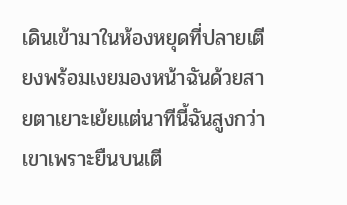เดินเข้ามาในห้องหยุดที่ปลายเตียงพร้อมเงยมองหน้าฉันด้วยสายตาเยาะเย้ยแต่นาทีนี้ฉันสูงกว่าเขาเพราะยืนบนเตี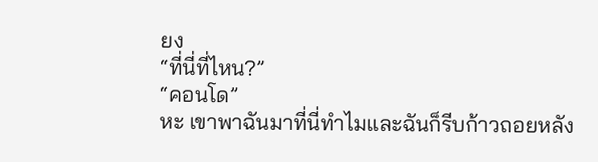ยง
“ที่นี่ที่ไหน?”
“คอนโด”
หะ เขาพาฉันมาที่นี่ทำไมและฉันก็รีบก้าวถอยหลัง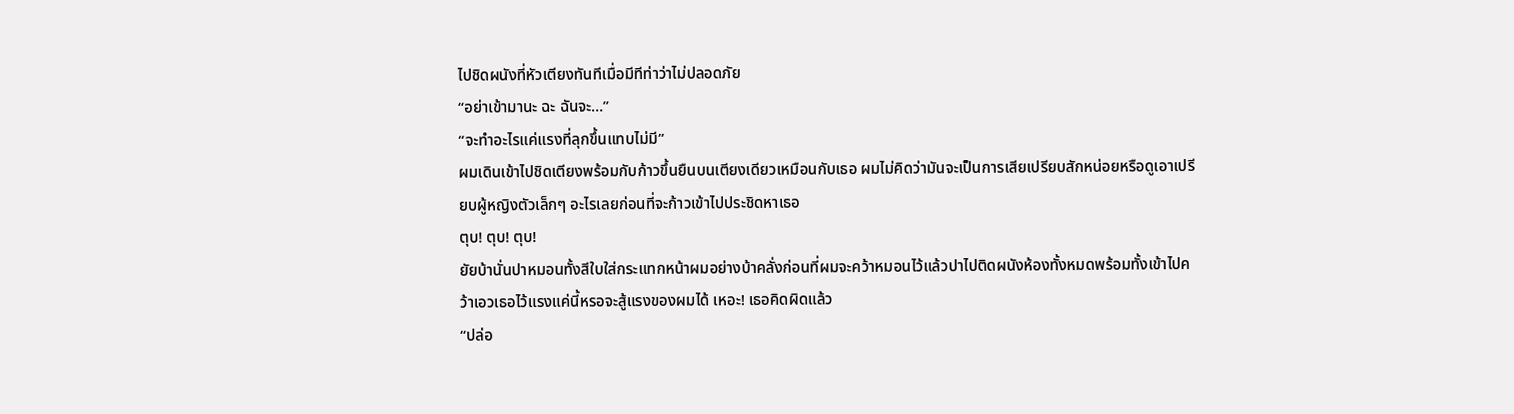ไปชิดผนังที่หัวเตียงทันทีเมื่อมีทีท่าว่าไม่ปลอดภัย
“อย่าเข้ามานะ ฉะ ฉันจะ…”
“จะทำอะไรแค่แรงที่ลุกขึ้นแทบไม่มี”
ผมเดินเข้าไปชิดเตียงพร้อมกับก้าวขึ้นยืนบนเตียงเดียวเหมือนกับเธอ ผมไม่คิดว่ามันจะเป็นการเสียเปรียบสักหน่อยหรือดูเอาเปรียบผู้หญิงตัวเล็กๆ อะไรเลยก่อนที่จะก้าวเข้าไปประชิดหาเธอ
ตุบ! ตุบ! ตุบ!
ยัยบ้านั่นปาหมอนทั้งสีใบใส่กระแทกหน้าผมอย่างบ้าคลั่งก่อนที่ผมจะคว้าหมอนไว้แล้วปาไปติดผนังห้องทั้งหมดพร้อมทั้งเข้าไปคว้าเอวเธอไว้แรงแค่นี้หรอจะสู้แรงของผมได้ เหอะ! เธอคิดผิดแล้ว
“ปล่อ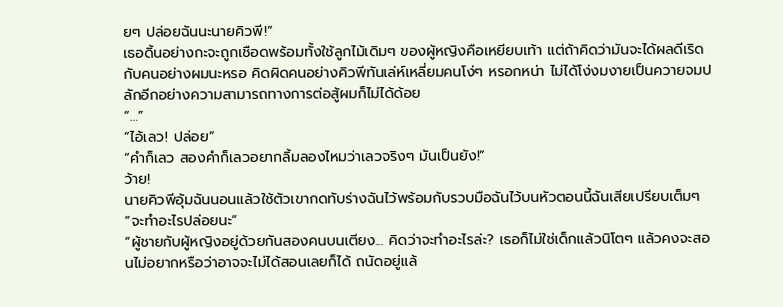ยๆ ปล่อยฉันนะนายคิวพี!”
เธอดิ้นอย่างกะจะถูกเชือดพร้อมทั้งใช้ลูกไม้เดิมๆ ของผู้หญิงคือเหยียบเท้า แต่ถ้าคิดว่ามันจะได้ผลดีเริดกับคนอย่างผมนะหรอ คิดผิดคนอย่างคิวพีทันเล่ห์เหลี่ยมคนโง่ๆ หรอกหน่า ไม่ได้โง่งมงายเป็นควายจมปลักอีกอย่างความสามารถทางการต่อสู้ผมก็ไม่ได้ด้อย
“…”
“ไอ้เลว! ปล่อย”
“คำก็เลว สองคำก็เลวอยากลิ้มลองไหมว่าเลวจริงๆ มันเป็นยัง!”
ว้าย!
นายคิวพีอุ้มฉันนอนแล้วใช้ตัวเขากดทับร่างฉันไว้พร้อมกับรวบมือฉันไว้บนหัวตอนนี้ฉันเสียเปรียบเต็มๆ
“จะทำอะไรปล่อยนะ”
“ผู้ชายกับผู้หญิงอยู่ด้วยกันสองคนบนเตียง... คิดว่าจะทำอะไรล่ะ? เธอก็ไม่ใช่เด็กแล้วนิโตๆ แล้วคงจะสอนไม่อยากหรือว่าอาจจะไม่ได้สอนเลยก็ได้ ถนัดอยู่แล้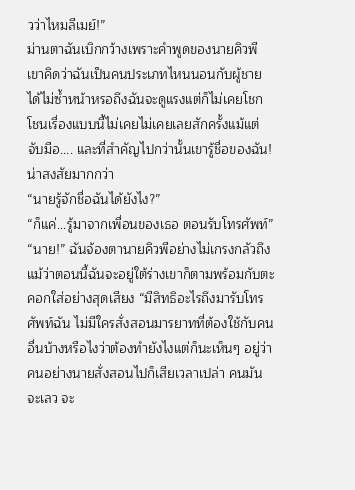วว่าไหมลีเมย์!”
ม่านตาฉันเบิกกว้างเพราะคำพูดของนายคิวพี เขาคิดว่าฉันเป็นคนประเภทไหนนอนกับผู้ชายได้ไม่ซ้ำหน้าหรอถึงฉันจะดูแรงแต่ก็ไม่เคยโชกโชนเรื่องแบบนี้ไม่เคยไม่เคยเลยสักครั้งแม้แต่จับมือ.... และที่สำคัญไปกว่านั้นเขารู้ชื่อของฉัน!
น่าสงสัยมากกว่า
“นายรู้จักชื่อฉันได้ยังไง?”
“ก็แค่...รู้มาจากเพื่อนของเธอ ตอนรับโทรศัพท์”
“นาย!” ฉันจ้องตานายคิวพีอย่างไม่เกรงกลัวถึงแม้ว่าตอนนี้ฉันจะอยู่ใต้ร่างเขาก็ตามพร้อมกับตะคอกใส่อย่างสุดเสียง “มีสิทธิอะไรถึงมารับโทรศัพท์ฉัน ไม่มีใครสั่งสอนมารยาทที่ต้องใช้กับคนอื่นบ้างหรือไงว่าต้องทำยังไงแต่ก็นะเห็นๆ อยู่ว่าคนอย่างนายสั่งสอนไปก็เสียเวลาเปล่า คนมันจะเลว จะ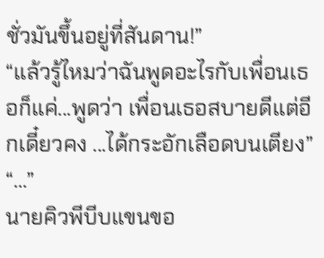ชั่วมันขึ้นอยู่ที่สันดาน!”
“แล้วรู้ไหมว่าฉันพูดอะไรกับเพื่อนเธอก็แค่...พูดว่า เพื่อนเธอสบายดีแต่อีกเดี๋ยวคง ...ได้กระอักเลือดบนเตียง”
“…”
นายคิวพีบีบแขนขอ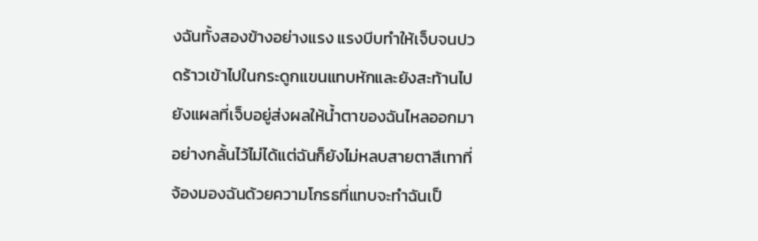งฉันทั้งสองข้างอย่างแรง แรงบีบทำให้เจ็บจนปวดร้าวเข้าไปในกระดูกแขนแทบหักและยังสะท้านไปยังแผลที่เจ็บอยู่ส่งผลให้น้ำตาของฉันไหลออกมาอย่างกลั้นไว้ไม่ได้แต่ฉันก็ยังไม่หลบสายตาสีเทาที่จ้องมองฉันด้วยความโกรธที่แทบจะทำฉันเป็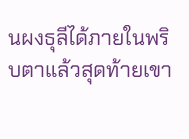นผงธุลีได้ภายในพริบตาแล้วสุดท้ายเขา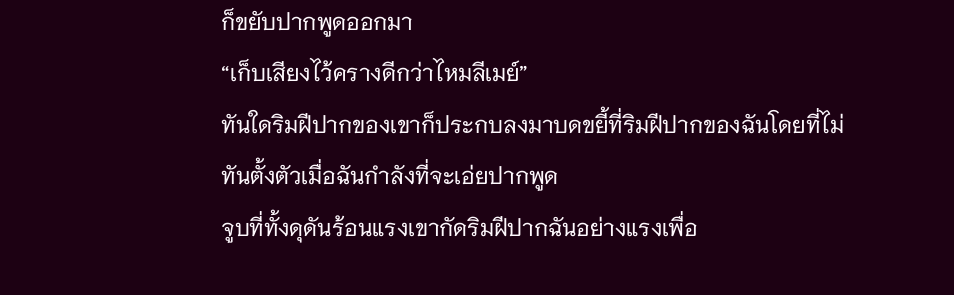ก็ขยับปากพูดออกมา
“เก็บเสียงไว้ครางดีกว่าไหมลีเมย์”
ทันใดริมฝีปากของเขาก็ประกบลงมาบดขยี้ที่ริมฝีปากของฉันโดยที่ไม่ทันตั้งตัวเมื่อฉันกำลังที่จะเอ่ยปากพูด
จูบที่ทั้งดุดันร้อนแรงเขากัดริมฝีปากฉันอย่างแรงเพื่อ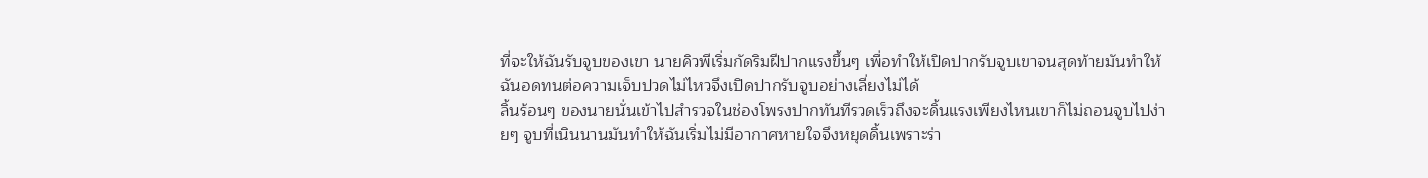ที่จะให้ฉันรับจูบของเขา นายคิวพีเริ่มกัดริมฝีปากแรงขึ้นๆ เพื่อทำให้เปิดปากรับจูบเขาจนสุดท้ายมันทำให้ฉันอดทนต่อความเจ็บปวดไม่ไหวจึงเปิดปากรับจูบอย่างเลี่ยงไม่ได้
ลิ้นร้อนๆ ของนายนั่นเข้าไปสำรวจในช่องโพรงปากทันทีรวดเร็วถึงจะดิ้นแรงเพียงไหนเขาก็ไม่ถอนจูบไปง่ายๆ จูบที่เนินนานมันทำให้ฉันเริ่มไม่มีอากาศหายใจจึงหยุดดิ้นเพราะร่า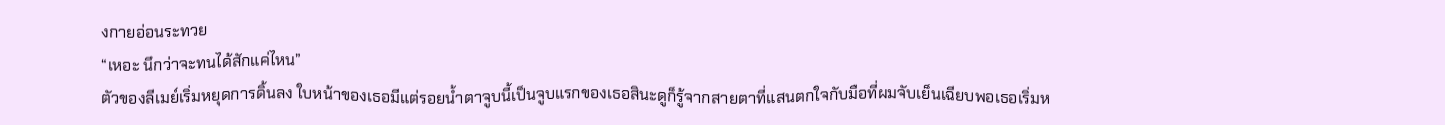งกายอ่อนระทวย
“เหอะ นึกว่าจะทนได้สักแค่ไหน”
ตัวของลีเมย์เริ่มหยุดการดิ้นลง ใบหน้าของเธอมีแต่รอยน้ำตาจูบนี้เป็นจูบแรกของเธอสินะดูก็รู้จากสายตาที่แสนตกใจกับมือที่ผมจับเย็นเฉียบพอเธอเริ่มห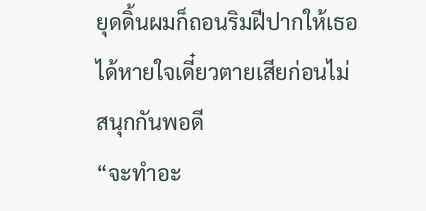ยุดดิ้นผมก็ถอนริมฝีปากให้เธอได้หายใจเดี๋ยวตายเสียก่อนไม่สนุกกันพอดี
“จะทำอะ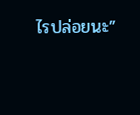ไรปล่อยนะ”